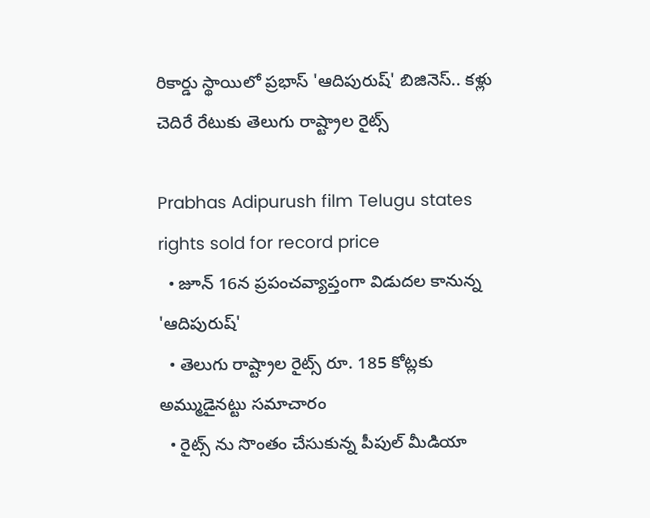రికార్డు స్థాయిలో ప్రభాస్ 'ఆదిపురుష్' బిజినెస్.. కళ్లు చెదిరే రేటుకు తెలుగు రాష్ట్రాల రైట్స్

Prabhas Adipurush film Telugu states rights sold for record price
  • జూన్ 16న ప్రపంచవ్యాప్తంగా విడుదల కానున్న 'ఆదిపురుష్'
  • తెలుగు రాష్ట్రాల రైట్స్ రూ. 185 కోట్లకు అమ్ముడైనట్టు సమాచారం
  • రైట్స్ ను సొంతం చేసుకున్న పీపుల్ మీడియా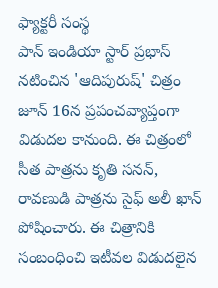ఫ్యాక్టరీ సంస్థ
పాన్ ఇండియా స్టార్ ప్రభాస్ నటించిన 'ఆదిపురుష్' చిత్రం జూన్ 16న ప్రపంచవ్యాప్తంగా విడుదల కానుంది. ఈ చిత్రంలో సీత పాత్రను కృతి సనన్, రావణుడి పాత్రను సైఫ్ అలీ ఖాన్ పోషించారు. ఈ చిత్రానికి సంబంధించి ఇటీవల విడుదలైన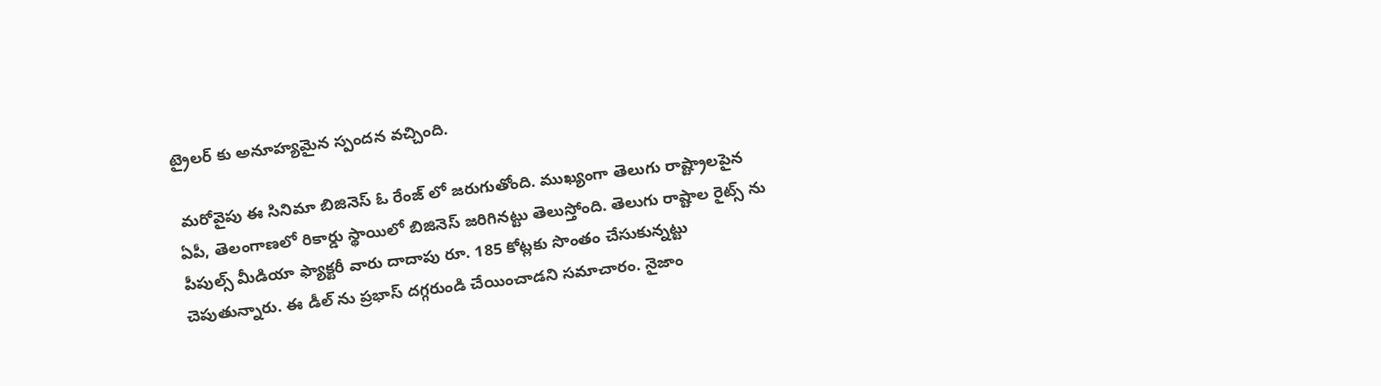ట్రైలర్ కు అనూహ్యమైన స్పందన వచ్చింది.

 మరోవైపు ఈ సినిమా బిజినెస్ ఓ రేంజ్ లో జరుగుతోంది. ముఖ్యంగా తెలుగు రాష్ట్రాలపైన ఏపీ, తెలంగాణలో రికార్డు స్థాయిలో బిజినెస్ జరిగినట్టు తెలుస్తోంది. తెలుగు రాష్టాల రైట్స్ ను పీపుల్స్ మీడియా ఫ్యాక్టరీ వారు దాదాపు రూ. 185 కోట్లకు సొంతం చేసుకున్నట్టు చెపుతున్నారు. ఈ డీల్ ను ప్రభాస్ దగ్గరుండి చేయించాడని సమాచారం. నైజాం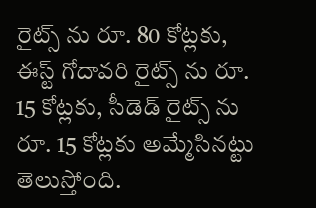రైట్స్ ను రూ. 80 కోట్లకు, ఈస్ట్ గోదావరి రైట్స్ ను రూ. 15 కోట్లకు, సీడెడ్ రైట్స్ ను రూ. 15 కోట్లకు అమ్మేసినట్టు తెలుస్తోంది.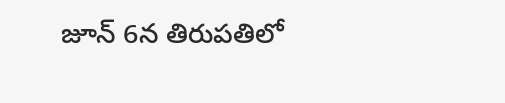జూన్ 6న తిరుపతిలో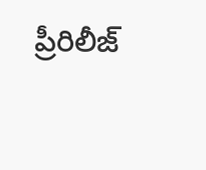ప్రీరిలీజ్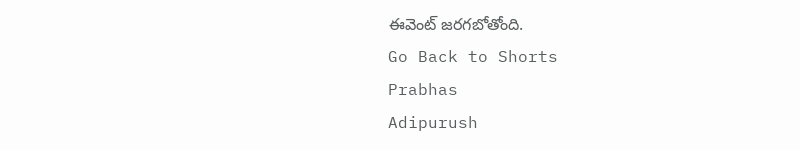ఈవెంట్ జరగబోతోంది.
Go Back to Shorts
Prabhas
Adipurush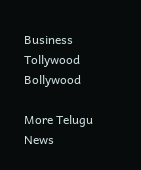Business
Tollywood
Bollywood

More Telugu News